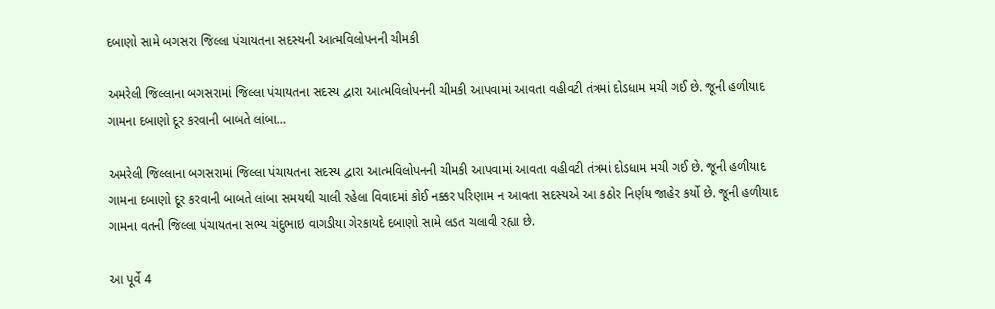દબાણો સામે બગસરા જિલ્લા પંચાયતના સદસ્યની આત્મવિલોપનની ચીમકી

અમરેલી જિલ્લાના બગસરામાં જિલ્લા પંચાયતના સદસ્ય દ્વારા આત્મવિલોપનની ચીમકી આપવામાં આવતા વહીવટી તંત્રમાં દોડધામ મચી ગઈ છે. જૂની હળીયાદ ગામના દબાણો દૂર કરવાની બાબતે લાંબા…

અમરેલી જિલ્લાના બગસરામાં જિલ્લા પંચાયતના સદસ્ય દ્વારા આત્મવિલોપનની ચીમકી આપવામાં આવતા વહીવટી તંત્રમાં દોડધામ મચી ગઈ છે. જૂની હળીયાદ ગામના દબાણો દૂર કરવાની બાબતે લાંબા સમયથી ચાલી રહેલા વિવાદમાં કોઈ નક્કર પરિણામ ન આવતા સદસ્યએ આ કઠોર નિર્ણય જાહેર કર્યો છે. જૂની હળીયાદ ગામના વતની જિલ્લા પંચાયતના સભ્ય ચંદુભાઇ વાગડીયા ગેરકાયદે દબાણો સામે લડત ચલાવી રહ્યા છે.

આ પૂર્વે 4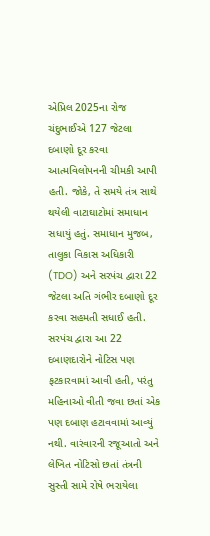એપ્રિલ 2025ના રોજ ચંદુભાઈએ 127 જેટલા દબાણો દૂર કરવા આત્મવિલોપનની ચીમકી આપી હતી. જોકે, તે સમયે તંત્ર સાથે થયેલી વાટાઘાટોમાં સમાધાન સધાયું હતું. સમાધાન મુજબ, તાલુકા વિકાસ અધિકારી (TDO) અને સરપંચ દ્વારા 22 જેટલા અતિ ગંભીર દબાણો દૂર કરવા સહમતી સધાઈ હતી. સરપંચ દ્વારા આ 22 દબાણદારોને નોટિસ પણ ફટકારવામાં આવી હતી, પરંતુ મહિનાઓ વીતી જવા છતાં એક પણ દબાણ હટાવવામાં આવ્યું નથી. વારંવારની રજૂઆતો અને લેખિત નોટિસો છતાં તંત્રની સુસ્તી સામે રોષે ભરાયેલા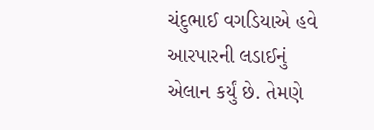ચંદુભાઈ વગડિયાએ હવે આરપારની લડાઈનું એલાન કર્યું છે. તેમણે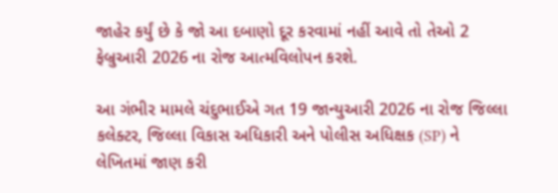જાહેર કર્યું છે કે જો આ દબાણો દૂર કરવામાં નહીં આવે તો તેઓ 2 ફેબ્રુઆરી 2026 ના રોજ આત્મવિલોપન કરશે.

આ ગંભીર મામલે ચંદુભાઈએ ગત 19 જાન્યુઆરી 2026 ના રોજ જિલ્લા કલેક્ટર, જિલ્લા વિકાસ અધિકારી અને પોલીસ અધિક્ષક (SP) ને લેખિતમાં જાણ કરી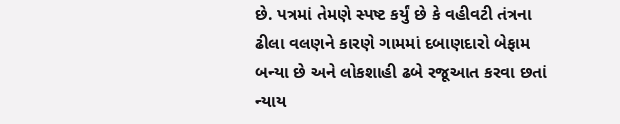છે. પત્રમાં તેમણે સ્પષ્ટ કર્યું છે કે વહીવટી તંત્રના ઢીલા વલણને કારણે ગામમાં દબાણદારો બેફામ બન્યા છે અને લોકશાહી ઢબે રજૂઆત કરવા છતાં ન્યાય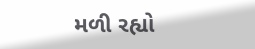મળી રહ્યો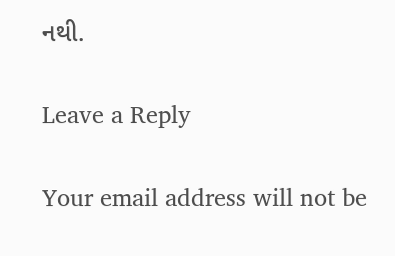નથી.

Leave a Reply

Your email address will not be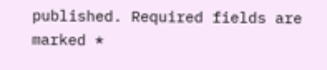published. Required fields are marked *